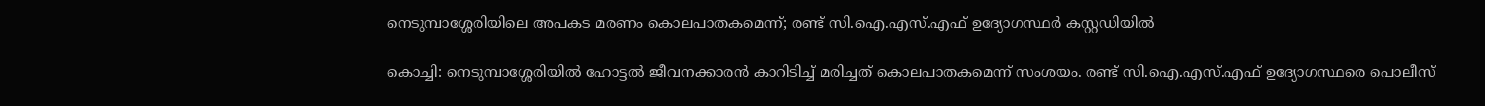നെടുമ്പാശ്ശേരിയിലെ അപകട മരണം കൊലപാതകമെന്ന്; രണ്ട് സി.ഐ.എസ്.എഫ് ഉദ്യോഗസ്ഥര്‍ കസ്റ്റഡിയില്‍

കൊച്ചി: നെടുമ്പാശ്ശേരിയിൽ ഹോട്ടൽ ജീവനക്കാരൻ കാറിടിച്ച് മരിച്ചത് കൊലപാതകമെന്ന് സംശയം. രണ്ട് സി.ഐ.എസ്.എഫ് ഉദ്യോഗസ്ഥരെ പൊലീസ്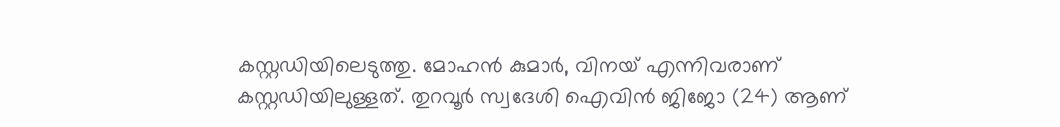കസ്റ്റഡിയിലെടുത്തു. മോഹൻ കുമാർ, വിനയ് എന്നിവരാണ് കസ്റ്റഡിയിലുള്ളത്. തുറവൂർ സ്വദേശി ഐവിൻ ജിജോ (24) ആണ്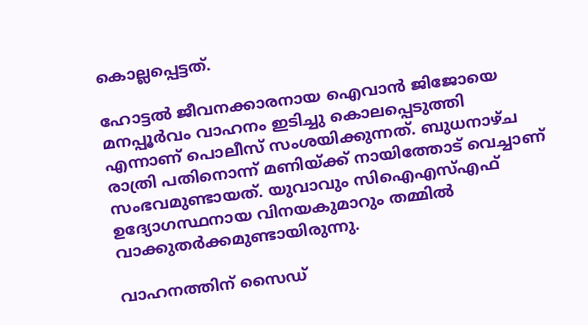കൊല്ലപ്പെട്ടത്.

ഹോട്ടൽ ജീവനക്കാരനായ ഐവാൻ ജിജോയെ മനപ്പൂർവം വാഹനം ഇടിച്ചു കൊലപ്പെടുത്തി എന്നാണ് പൊലീസ് സംശയിക്കുന്നത്. ബുധനാഴ്ച രാത്രി പതിനൊന്ന് മണിയ്ക്ക് നായിത്തോട് വെച്ചാണ് സംഭവമുണ്ടായത്. യുവാവും സിഐഎസ്എഫ് ഉദ്യോഗസ്ഥനായ വിനയകുമാറും തമ്മില്‍ വാക്കുതര്‍ക്കമുണ്ടായിരുന്നു.

വാഹനത്തിന് സൈഡ്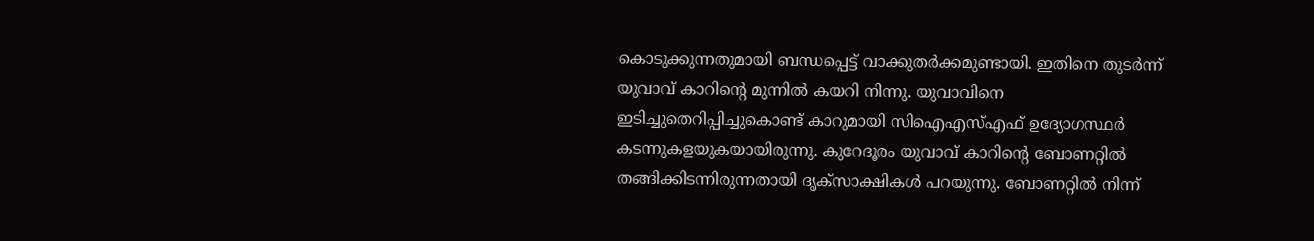കൊടുക്കുന്നതുമായി ബന്ധപ്പെട്ട് വാക്കുതര്‍ക്കമുണ്ടായി. ഇതിനെ തുടര്‍ന്ന് യുവാവ് കാറിന്റെ മുന്നില്‍ കയറി നിന്നു. യുവാവിനെ ഇടിച്ചുതെറിപ്പിച്ചുകൊണ്ട് കാറുമായി സിഐഎസ്എഫ് ഉദ്യോഗസ്ഥര്‍ കടന്നുകളയുകയായിരുന്നു. കുറേദൂരം യുവാവ് കാറിന്റെ ബോണറ്റില്‍ തങ്ങിക്കിടന്നിരുന്നതായി ദൃക്‌സാക്ഷികള്‍ പറയുന്നു. ബോണറ്റില്‍ നിന്ന്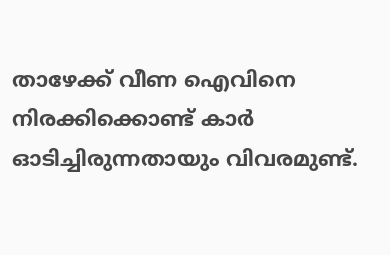താഴേക്ക് വീണ ഐവിനെ നിരക്കിക്കൊണ്ട് കാര്‍ ഓടിച്ചിരുന്നതായും വിവരമുണ്ട്.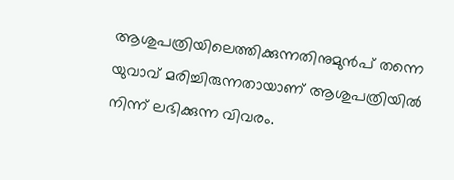ആശുപത്രിയിലെത്തിക്കുന്നതിനുമുന്‍പ് തന്നെ യുവാവ് മരിച്ചിരുന്നതായാണ് ആശുപത്രിയില്‍ നിന്ന് ലഭിക്കുന്ന വിവരം.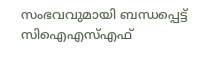സംഭവവുമായി ബന്ധപ്പെട്ട് സിഐഎസ്എഫ്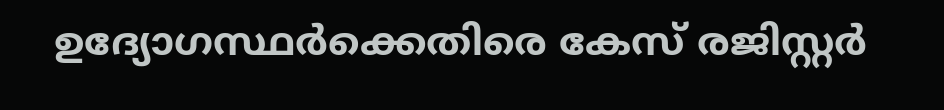ഉദ്യോഗസ്ഥര്‍ക്കെതിരെ കേസ് രജിസ്റ്റര്‍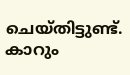ചെയ്തിട്ടുണ്ട്. കാറും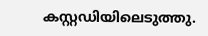കസ്റ്റഡിയിലെടുത്തു.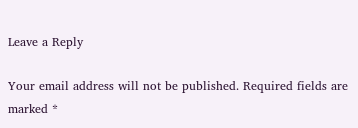Leave a Reply

Your email address will not be published. Required fields are marked *